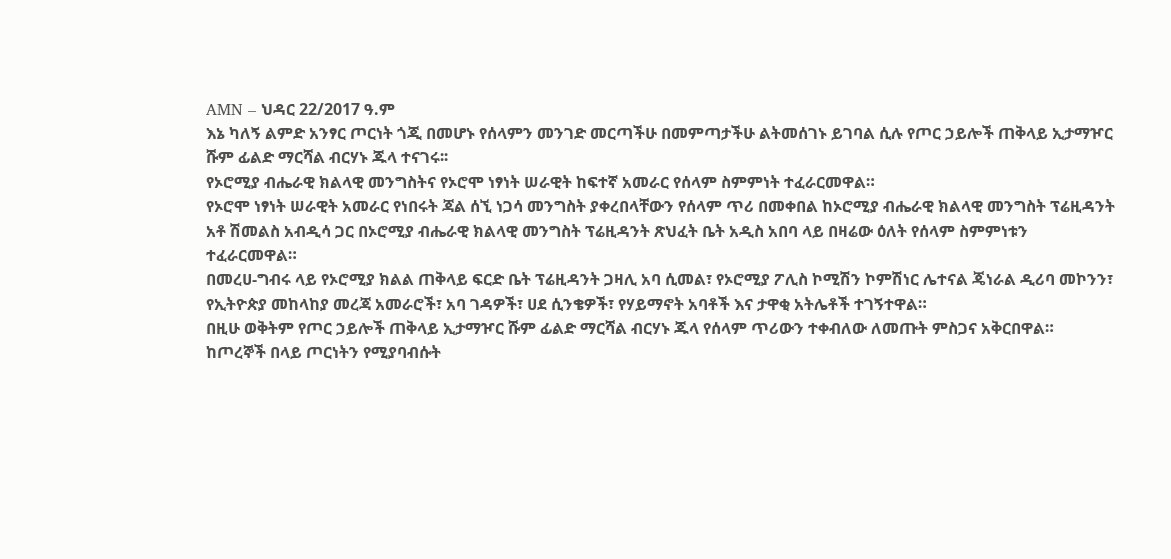AMN – ህዳር 22/2017 ዓ.ም
እኔ ካለኝ ልምድ አንፃር ጦርነት ጎጂ በመሆኑ የሰላምን መንገድ መርጣችሁ በመምጣታችሁ ልትመሰገኑ ይገባል ሲሉ የጦር ኃይሎች ጠቅላይ ኢታማዦር ሹም ፊልድ ማርሻል ብርሃኑ ጁላ ተናገሩ፡፡
የኦሮሚያ ብሔራዊ ክልላዊ መንግስትና የኦሮሞ ነፃነት ሠራዊት ከፍተኛ አመራር የሰላም ስምምነት ተፈራርመዋል።
የኦሮሞ ነፃነት ሠራዊት አመራር የነበሩት ጃል ሰኚ ነጋሳ መንግስት ያቀረበላቸውን የሰላም ጥሪ በመቀበል ከኦሮሚያ ብሔራዊ ክልላዊ መንግስት ፕሬዚዳንት አቶ ሽመልስ አብዲሳ ጋር በኦሮሚያ ብሔራዊ ክልላዊ መንግስት ፕሬዚዳንት ጽህፈት ቤት አዲስ አበባ ላይ በዛሬው ዕለት የሰላም ስምምነቱን ተፈራርመዋል።
በመረሀ-ግብሩ ላይ የኦሮሚያ ክልል ጠቅላይ ፍርድ ቤት ፕሬዚዳንት ጋዛሊ አባ ሲመል፣ የኦሮሚያ ፖሊስ ኮሚሽን ኮምሽነር ሌተናል ጄነራል ዲሪባ መኮንን፣ የኢትዮጵያ መከላከያ መረጃ አመራሮች፣ አባ ገዳዎች፣ ሀደ ሲንቄዎች፣ የሃይማኖት አባቶች እና ታዋቂ አትሌቶች ተገኝተዋል።
በዚሁ ወቅትም የጦር ኃይሎች ጠቅላይ ኢታማዦር ሹም ፊልድ ማርሻል ብርሃኑ ጁላ የሰላም ጥሪውን ተቀብለው ለመጡት ምስጋና አቅርበዋል።
ከጦረኞች በላይ ጦርነትን የሚያባብሱት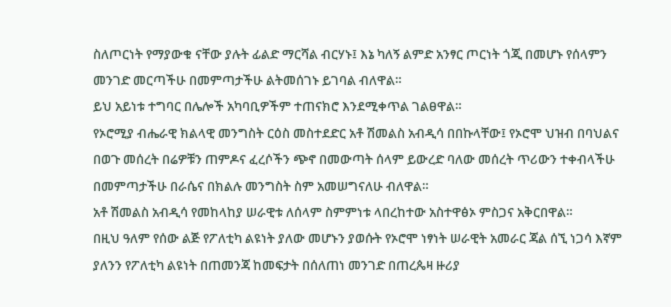ስለጦርነት የማያውቁ ናቸው ያሉት ፊልድ ማርሻል ብርሃኑ፤ እኔ ካለኝ ልምድ አንፃር ጦርነት ጎጂ በመሆኑ የሰላምን መንገድ መርጣችሁ በመምጣታችሁ ልትመሰገኑ ይገባል ብለዋል።
ይህ አይነቱ ተግባር በሌሎች አካባቢዎችም ተጠናክሮ እንደሚቀጥል ገልፀዋል።
የኦሮሚያ ብሔራዊ ክልላዊ መንግስት ርዕስ መስተደድር አቶ ሽመልስ አብዲሳ በበኩላቸው፤ የኦሮሞ ህዝብ በባህልና በወጉ መሰረት በሬዎቹን ጠምዶና ፈረሶችን ጭኖ በመውጣት ሰላም ይውረድ ባለው መሰረት ጥሪውን ተቀብላችሁ በመምጣታችሁ በራሴና በክልሉ መንግስት ስም አመሠግናለሁ ብለዋል።
አቶ ሽመልስ አብዲሳ የመከላከያ ሠራዊቱ ለሰላም ስምምነቱ ላበረከተው አስተዋፅኦ ምስጋና አቅርበዋል።
በዚህ ዓለም የሰው ልጅ የፖለቲካ ልዩነት ያለው መሆኑን ያወሱት የኦሮሞ ነፃነት ሠራዊት አመራር ጃል ሰኚ ነጋሳ እኛም ያለንን የፖለቲካ ልዩነት በጠመንጃ ከመፍታት በሰለጠነ መንገድ በጠረጴዛ ዙሪያ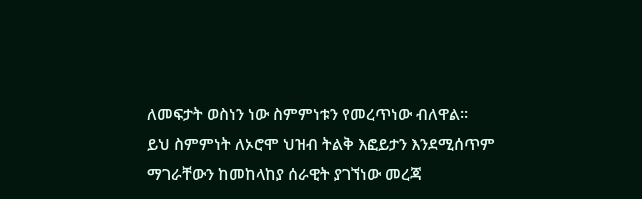ለመፍታት ወስነን ነው ስምምነቱን የመረጥነው ብለዋል።
ይህ ስምምነት ለኦሮሞ ህዝብ ትልቅ እፎይታን እንደሚሰጥም ማገራቸውን ከመከላከያ ሰራዊት ያገኘነው መረጃ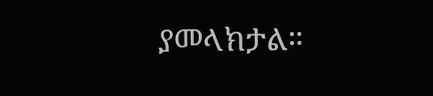ያመላክታል።